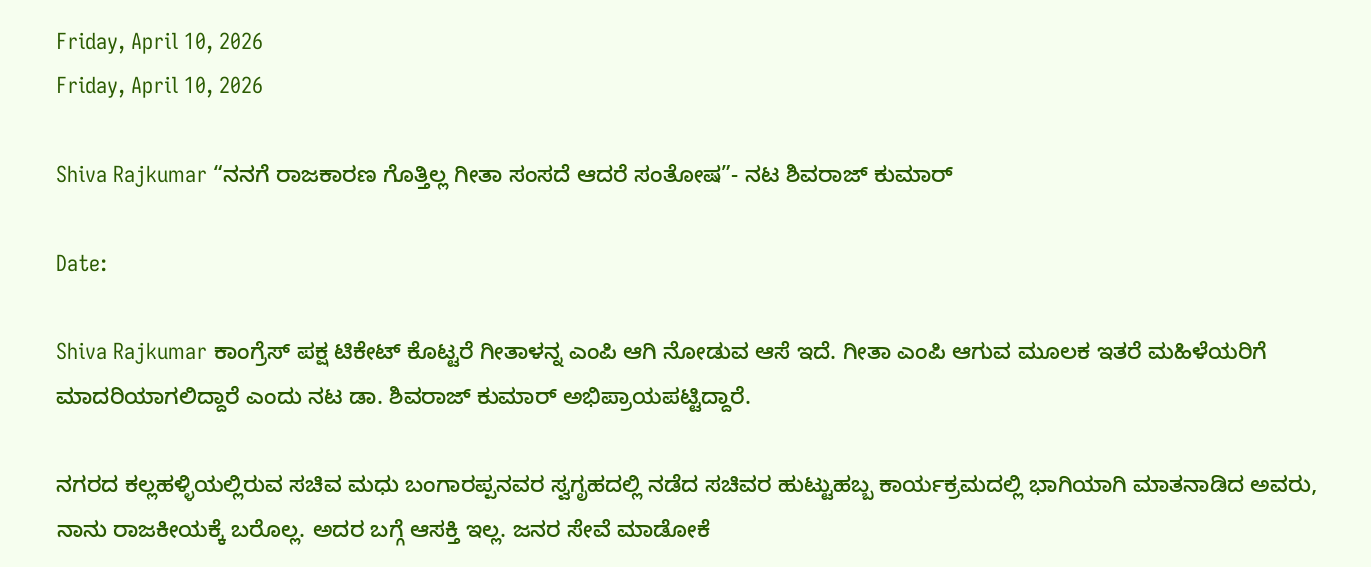Friday, April 10, 2026
Friday, April 10, 2026

Shiva Rajkumar “ನನಗೆ ರಾಜಕಾರಣ ಗೊತ್ತಿಲ್ಲ ಗೀತಾ ಸಂಸದೆ ಆದರೆ ಸಂತೋಷ”- ನಟ ಶಿವರಾಜ್ ಕುಮಾರ್

Date:

Shiva Rajkumar ಕಾಂಗ್ರೆಸ್ ಪಕ್ಷ ಟಿಕೇಟ್ ಕೊಟ್ಟರೆ ಗೀತಾಳನ್ನ ಎಂಪಿ ಆಗಿ ನೋಡುವ ಆಸೆ ಇದೆ. ಗೀತಾ ಎಂಪಿ ಆಗುವ ಮೂಲಕ ಇತರೆ ಮಹಿಳೆಯರಿಗೆ ಮಾದರಿಯಾಗಲಿದ್ದಾರೆ ಎಂದು ನಟ ಡಾ. ಶಿವರಾಜ್ ಕುಮಾರ್ ಅಭಿಪ್ರಾಯಪಟ್ಟಿದ್ದಾರೆ.

ನಗರದ ಕಲ್ಲಹಳ್ಳಿಯಲ್ಲಿರುವ ಸಚಿವ ಮಧು ಬಂಗಾರಪ್ಪನವರ ಸ್ವಗೃಹದಲ್ಲಿ ನಡೆದ ಸಚಿವರ ಹುಟ್ಟುಹಬ್ಬ ಕಾರ್ಯಕ್ರಮದಲ್ಲಿ ಭಾಗಿಯಾಗಿ ಮಾತನಾಡಿದ ಅವರು, ನಾನು ರಾಜಕೀಯಕ್ಕೆ ಬರೊಲ್ಲ. ಅದರ ಬಗ್ಗೆ ಆಸಕ್ತಿ ಇಲ್ಲ. ಜನರ ಸೇವೆ ಮಾಡೋಕೆ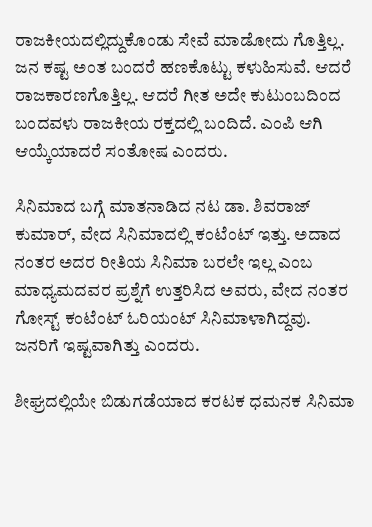ರಾಜಕೀಯದಲ್ಲಿದ್ದುಕೊಂಡು ಸೇವೆ ಮಾಡೋದು ಗೊತ್ತಿಲ್ಲ. ಜನ ಕಷ್ಟ ಅಂತ ಬಂದರೆ ಹಣಕೊಟ್ಟು ಕಳುಹಿಸುವೆ. ಆದರೆ ರಾಜಕಾರಣಗೊತ್ತಿಲ್ಲ. ಆದರೆ ಗೀತ ಅದೇ ಕುಟುಂಬದಿಂದ ಬಂದವಳು ರಾಜಕೀಯ ರಕ್ತದಲ್ಲಿ ಬಂದಿದೆ. ಎಂಪಿ ಆಗಿ ಆಯ್ಕೆಯಾದರೆ ಸಂತೋಷ ಎಂದರು.

ಸಿನಿಮಾದ ಬಗ್ಗೆ ಮಾತನಾಡಿದ ನಟ ಡಾ. ಶಿವರಾಜ್ ಕುಮಾರ್, ವೇದ ಸಿನಿಮಾದಲ್ಲಿ ಕಂಟೆಂಟ್ ಇತ್ತು. ಅದಾದ ನಂತರ ಅದರ ರೀತಿಯ ಸಿನಿಮಾ ಬರಲೇ ಇಲ್ಲ ಎಂಬ ಮಾಧ್ಯಮದವರ ಪ್ರಶ್ನೆಗೆ ಉತ್ತರಿಸಿದ ಅವರು, ವೇದ ನಂತರ ಗೋಸ್ಟ್ ಕಂಟೆಂಟ್ ಓರಿಯಂಟ್ ಸಿನಿಮಾಳಾಗಿದ್ದವು. ಜನರಿಗೆ ಇಷ್ಟವಾಗಿತ್ತು ಎಂದರು.

ಶೀಘ್ರದಲ್ಲಿಯೇ ಬಿಡುಗಡೆಯಾದ ಕರಟಕ ಧಮನಕ ಸಿನಿಮಾ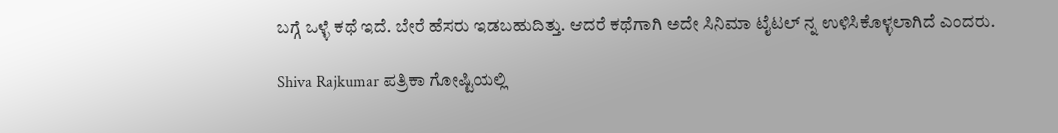ಬಗ್ಗೆ ಒಳ್ಳೆ ಕಥೆ ಇದೆ. ಬೇರೆ ಹೆಸರು ಇಡಬಹುದಿತ್ತು. ಆದರೆ ಕಥೆಗಾಗಿ ಅದೇ ಸಿನಿಮಾ ಟೈಟಲ್ ನ್ನ ಉಳಿಸಿಕೊಳ್ಳಲಾಗಿದೆ ಎಂದರು.

Shiva Rajkumar ಪತ್ರಿಕಾ ಗೋಷ್ಟಿಯಲ್ಲಿ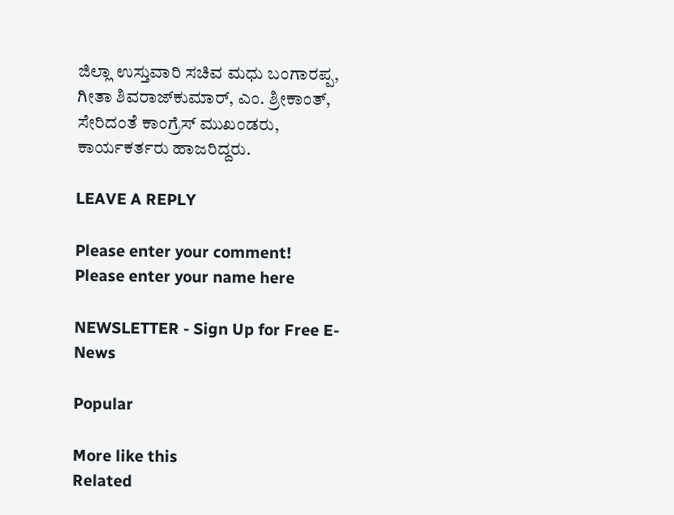ಜಿಲ್ಲಾ ಉಸ್ತುವಾರಿ ಸಚಿವ ಮಧು ಬಂಗಾರಪ್ಪ, ಗೀತಾ ಶಿವರಾಜ್‌ಕುಮಾರ್, ಎಂ. ಶ್ರೀಕಾಂತ್, ಸೇರಿದಂತೆ ಕಾಂಗ್ರೆಸ್ ಮುಖಂಡರು, ಕಾರ್ಯಕರ್ತರು ಹಾಜರಿದ್ದರು.

LEAVE A REPLY

Please enter your comment!
Please enter your name here

NEWSLETTER - Sign Up for Free E-News

Popular

More like this
Related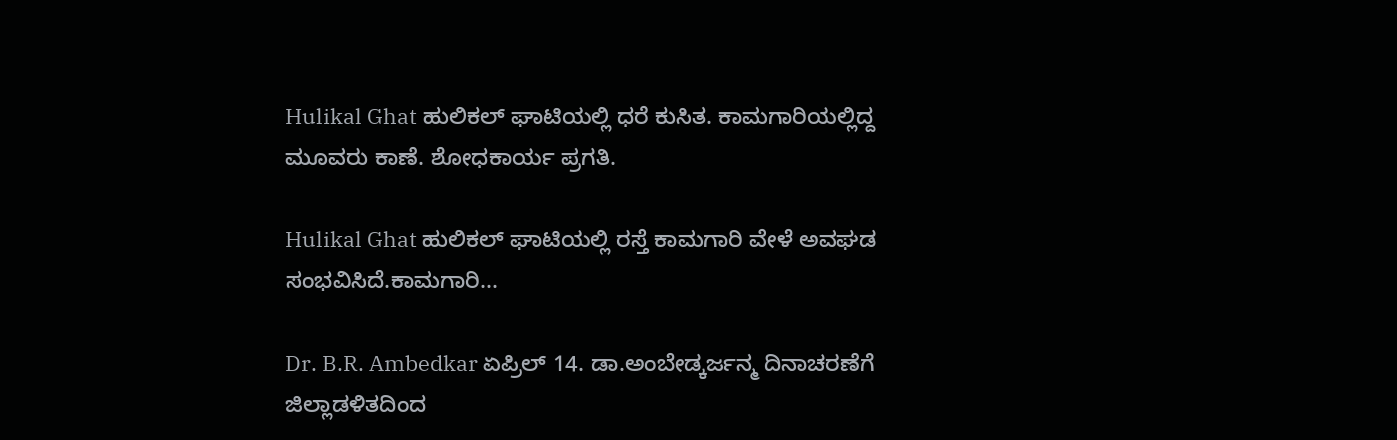Hulikal Ghat ಹುಲಿಕಲ್ ಘಾಟಿಯಲ್ಲಿ ಧರೆ ಕುಸಿತ. ಕಾಮಗಾರಿಯಲ್ಲಿದ್ದ ಮೂವರು ಕಾಣೆ. ಶೋಧಕಾರ್ಯ ಪ್ರಗತಿ.

Hulikal Ghat ಹುಲಿಕಲ್ ಘಾಟಿಯಲ್ಲಿ ರಸ್ತೆ ಕಾಮಗಾರಿ ವೇಳೆ ಅವಘಡ ಸಂಭವಿಸಿದೆ.ಕಾಮಗಾರಿ...

Dr. B.R. Ambedkar ಏಪ್ರಿಲ್ 14. ಡಾ.ಅಂಬೇಡ್ಕರ್ಜನ್ಮ ದಿನಾಚರಣೆಗೆ ಜಿಲ್ಲಾಡಳಿತ‌ದಿಂದ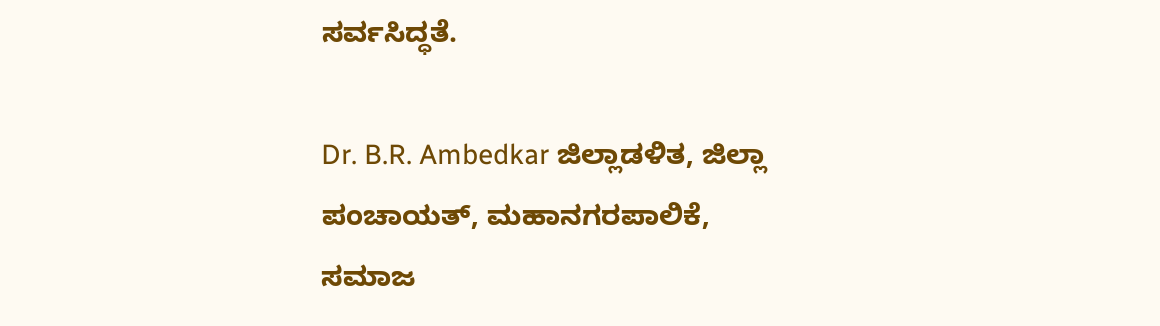ಸರ್ವಸಿದ್ಧತೆ.

Dr. B.R. Ambedkar ಜಿಲ್ಲಾಡಳಿತ, ಜಿಲ್ಲಾ ಪಂಚಾಯತ್, ಮಹಾನಗರಪಾಲಿಕೆ, ಸಮಾಜ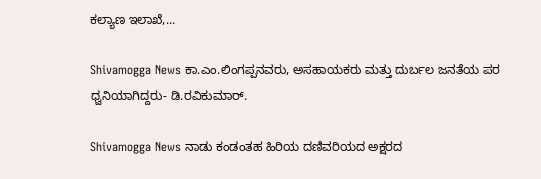ಕಲ್ಯಾಣ ಇಲಾಖೆ,...

Shivamogga News ಕಾ.ಎಂ.ಲಿಂಗಪ್ಪನವರು, ಅಸಹಾಯಕರು ಮತ್ತು ದುರ್ಬಲ ಜನತೆಯ ಪರ ಧ್ವನಿಯಾಗಿದ್ದರು- ಡಿ.ರವಿಕುಮಾರ್.

Shivamogga News ನಾಡು ಕಂಡಂತಹ ಹಿರಿಯ ದಣಿವರಿಯದ ಅಕ್ಷರದ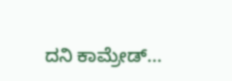ದನಿ ಕಾಮ್ರೇಡ್...